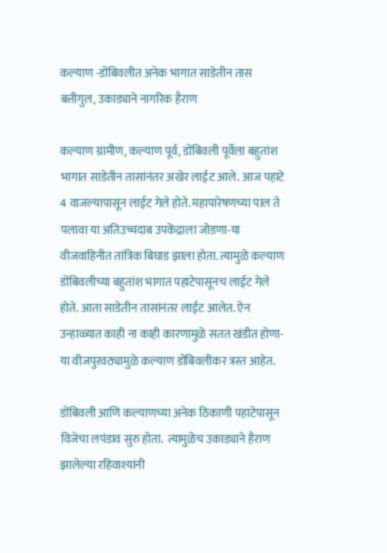कल्याण -डोंबिवलीत अनेक भागात साडेतीन तास बत्तीगुल, उकाड्याने नागरिक हैराण

कल्याण ग्रामीण, कल्याण पूर्व, डोंबिवली पूर्वेला बहुतांश भागात साडेतीन तासांनंतर अखेर लाईट आले. आज पहाटे 4 वाजल्यापासून लाईट गेले होते. महापारेषणच्या पाल ते पलावा या अतिउच्चदाब उपकेंद्राला जोडणा-या वीजवाहिनीत तांत्रिक बिघाड झाला होता. त्यामुळे कल्याण डोंबिवलीच्या बहुतांश भागात पहाटेपासूनच लाईट गेले होते. आता साडेतीन तासांनंतर लाईट आलेत. ऐन उन्हाळ्यात काही ना काही कारणामुळे सतत खंडीत होणा-या वीजपुरवठ्यामुळे कल्याण डोंबिवलीकर त्रस्त आहेत.

डोंबिवली आणि कल्याणच्या अनेक ठिकाणी पहाटेपासून विजेचा लपंडाव सुरु होता.  त्यामुळेच उकाड्याने हैराण झालेल्या रहिवाश्यांनी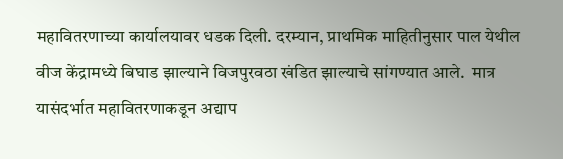महावितरणाच्या कार्यालयावर धडक दिली. दरम्यान, प्राथमिक माहितीनुसार पाल येथील वीज केंद्रामध्ये बिघाड झाल्याने विजपुरवठा खंडित झाल्याचे सांगण्यात आले.  मात्र यासंदर्भात महावितरणाकडून अद्याप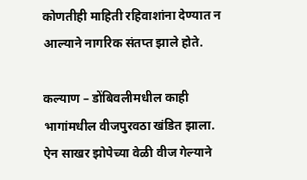कोणतीही माहिती रहिवाशांना देण्यात न आल्याने नागरिक संतप्त झाले होते.

कल्याण – डोंबिवलीमधील काही भागांमधील वीजपुरवठा खंडित झाला. ऐन साखर झोपेच्या वेळी वीज गेल्याने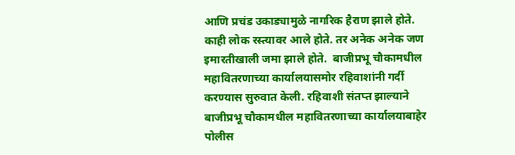आणि प्रचंड उकाड्यामुळे नागरिक हैराण झाले होते. काही लोक रस्त्यावर आले होते. तर अनेक अनेक जण इमारतीखाली जमा झाले होते.  बाजीप्रभू चौकामधील महावितरणाच्या कार्यालयासमोर रहिवाशांनी गर्दी करण्यास सुरुवात केली. रहिवाशी संतप्त झाल्याने बाजीप्रभू चौकामधील महावितरणाच्या कार्यालयाबाहेर पोलीस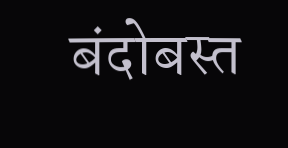बंदोबस्त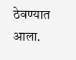ठेवण्यात आला.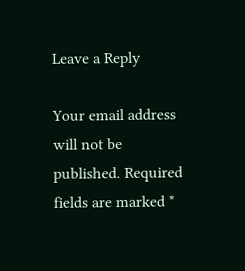Leave a Reply

Your email address will not be published. Required fields are marked *